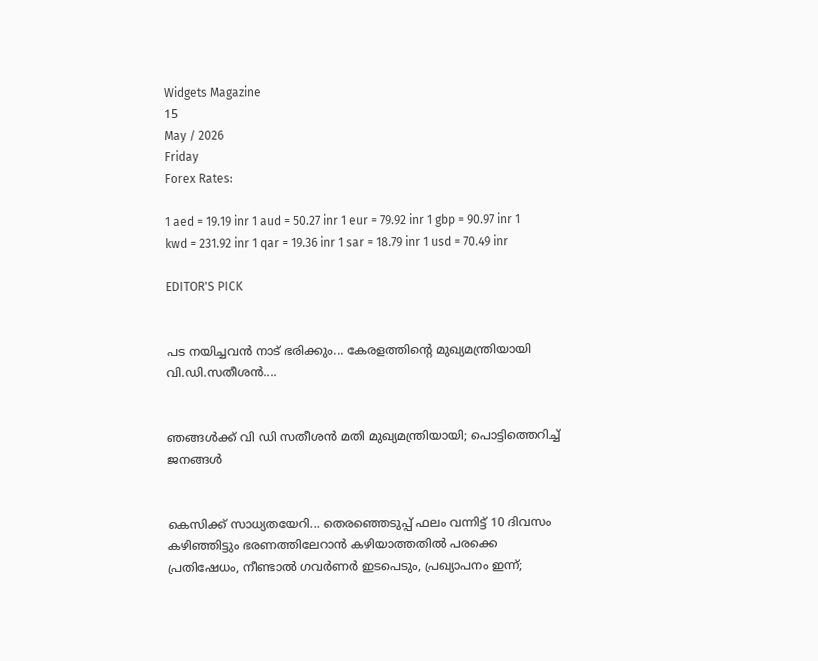Widgets Magazine
15
May / 2026
Friday
Forex Rates:

1 aed = 19.19 inr 1 aud = 50.27 inr 1 eur = 79.92 inr 1 gbp = 90.97 inr 1 kwd = 231.92 inr 1 qar = 19.36 inr 1 sar = 18.79 inr 1 usd = 70.49 inr

EDITOR'S PICK


പട നയിച്ചവൻ നാട് ഭരിക്കും... കേരളത്തിന്റെ മുഖ്യമന്ത്രിയായി വി.ഡി.സതീശൻ....


ഞങ്ങൾക്ക് വി ഡി സതീശൻ മതി മുഖ്യമന്ത്രിയായി; പൊട്ടിത്തെറിച്ച് ജനങ്ങൾ


കെസിക്ക് സാധ്യതയേറി... തെരഞ്ഞെടുപ്പ് ഫലം വന്നിട്ട് 10 ദിവസം കഴിഞ്ഞിട്ടും ഭരണത്തിലേറാന്‍ കഴിയാത്തതില്‍ പരക്കെ പ്രതിഷേധം, നീണ്ടാല്‍ ഗവര്‍ണര്‍ ഇടപെടും, പ്രഖ്യാപനം ഇന്ന്;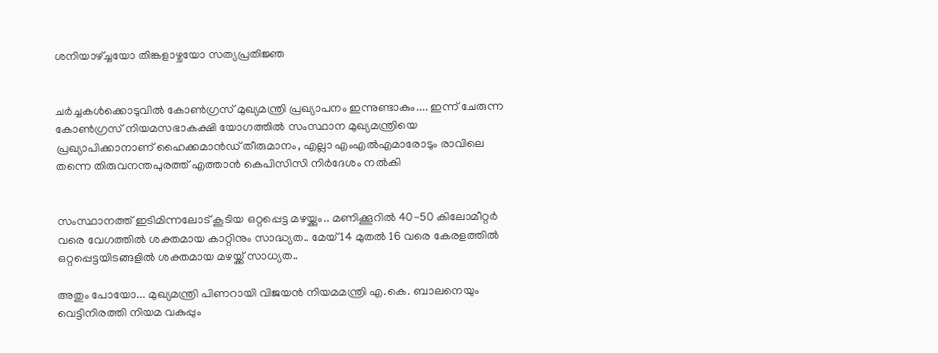ശനിയാഴ്ച്ചയോ തിങ്കളാഴ്ചയോ സത്യപ്രതിജ്ഞ


ചർച്ചകൾക്കൊടുവിൽ കോൺഗ്രസ് മുഖ്യമന്ത്രി പ്രഖ്യാപനം ഇന്നുണ്ടാകും.... ഇന്ന് ചേരുന്ന കോൺഗ്രസ് നിയമസഭാകക്ഷി യോഗത്തിൽ സംസ്ഥാന മുഖ്യമന്ത്രിയെ പ്രഖ്യാപിക്കാനാണ് ഹൈക്കമാൻഡ് തീരുമാനം, എല്ലാ എംഎൽ‌എമാരോടും രാവിലെ തന്നെ തിരുവനന്തപുരത്ത് എത്താൻ കെപിസിസി നിർദേശം നൽകി


സംസ്ഥാനത്ത് ഇടിമിന്നലോട് കൂടിയ ഒറ്റപ്പെട്ട മഴയ്ക്കും.. മണിക്കൂറിൽ 40-50 കിലോമീറ്റർ വരെ വേഗത്തിൽ ശക്തമായ കാറ്റിനും സാദ്ധ്യത.. മേയ് 14 മുതൽ 16 വരെ കേരളത്തിൽ ഒറ്റപ്പെട്ടയിടങ്ങളിൽ ശക്തമായ മഴയ്ക്ക് സാധ്യത..

അതും പോയോ... മുഖ്യമന്ത്രി പിണറായി വിജയന്‍ നിയമമന്ത്രി എ.കെ. ബാലനെയും വെട്ടിനിരത്തി നിയമ വകുപ്പും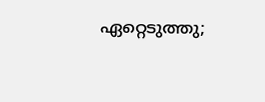ഏറ്റെടുത്തു;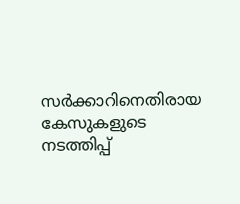സര്‍ക്കാറിനെതിരായ കേസുകളുടെ നടത്തിപ്പ്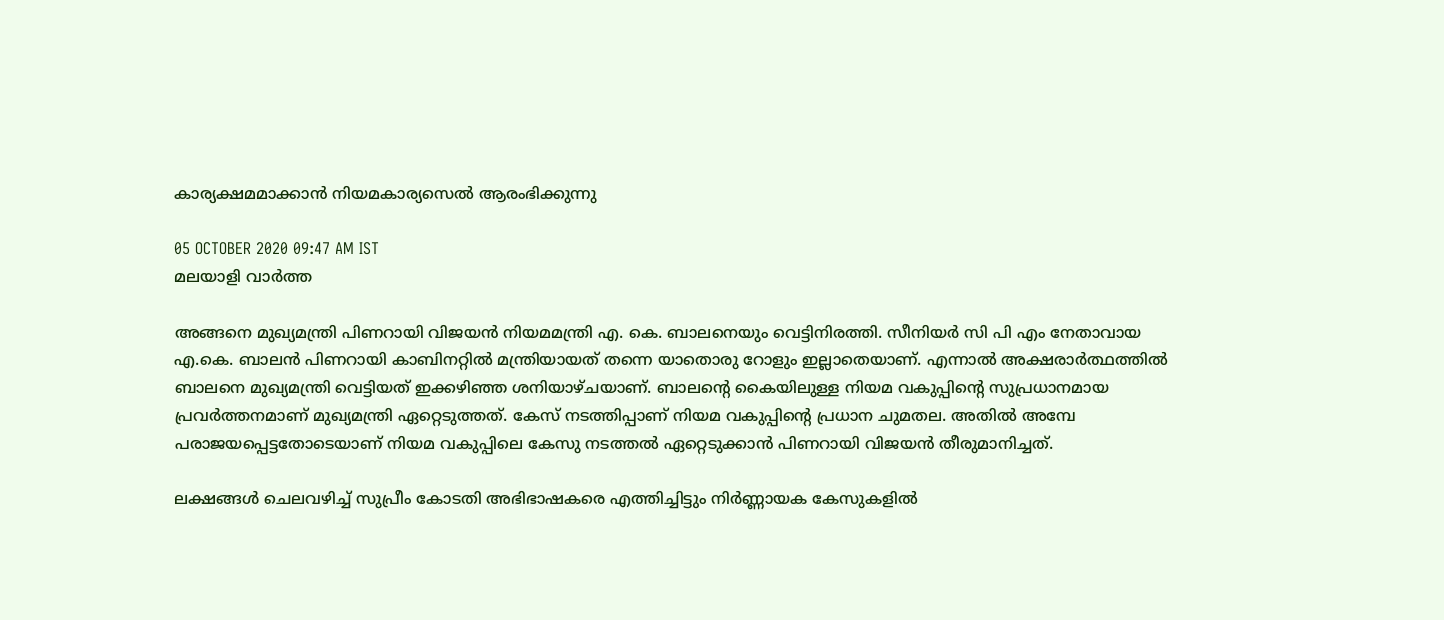കാര്യക്ഷമമാക്കാന്‍ നിയമകാര്യസെല്‍ ആരംഭിക്കുന്നു

05 OCTOBER 2020 09:47 AM IST
മലയാളി വാര്‍ത്ത

അങ്ങനെ മുഖ്യമന്ത്രി പിണറായി വിജയന്‍ നിയമമന്ത്രി എ. കെ. ബാലനെയും വെട്ടിനിരത്തി. സീനിയര്‍ സി പി എം നേതാവായ എ.കെ. ബാലന്‍ പിണറായി കാബിനറ്റില്‍ മന്ത്രിയായത് തന്നെ യാതൊരു റോളും ഇല്ലാതെയാണ്. എന്നാല്‍ അക്ഷരാര്‍ത്ഥത്തില്‍ ബാലനെ മുഖ്യമന്ത്രി വെട്ടിയത് ഇക്കഴിഞ്ഞ ശനിയാഴ്ചയാണ്. ബാലന്റെ കൈയിലുള്ള നിയമ വകുപ്പിന്റെ സുപ്രധാനമായ പ്രവര്‍ത്തനമാണ് മുഖ്യമന്ത്രി ഏറ്റെടുത്തത്. കേസ് നടത്തിപ്പാണ് നിയമ വകുപ്പിന്റെ പ്രധാന ചുമതല. അതില്‍ അമ്പേ പരാജയപ്പെട്ടതോടെയാണ് നിയമ വകുപ്പിലെ കേസു നടത്തല്‍ ഏറ്റെടുക്കാന്‍ പിണറായി വിജയന്‍ തീരുമാനിച്ചത്.

ലക്ഷങ്ങള്‍ ചെലവഴിച്ച് സുപ്രീം കോടതി അഭിഭാഷകരെ എത്തിച്ചിട്ടും നിര്‍ണ്ണായക കേസുകളില്‍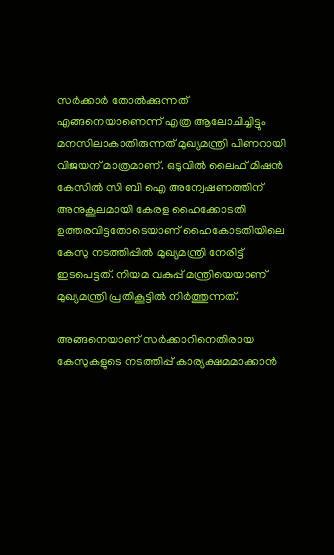സര്‍ക്കാര്‍ തോല്‍ക്കുന്നത് എങ്ങനെയാണെന്ന് എത്ര ആലോചിച്ചിട്ടും മനസിലാകാതിരുന്നത് മുഖ്യമന്ത്രി പിണറായി വിജയന് മാത്രമാണ്. ഒടുവില്‍ ലൈഫ് മിഷന്‍ കേസില്‍ സി ബി ഐ അന്വേഷണത്തിന് അനുകൂലമായി കേരള ഹൈക്കോടതി ഉത്തരവിട്ടതോടെയാണ് ഹൈകോടതിയിലെ കേസു നടത്തിപ്പില്‍ മുഖ്യമന്ത്രി നേരിട്ട് ഇടപെട്ടത്. നിയമ വകുപ്പ് മന്ത്രിയെയാണ് മുഖ്യമന്ത്രി പ്രതികൂട്ടില്‍ നിര്‍ത്തുന്നത്.

അങ്ങനെയാണ് സര്‍ക്കാറിനെതിരായ കേസുകളുടെ നടത്തിപ്പ് കാര്യക്ഷമമാക്കാന്‍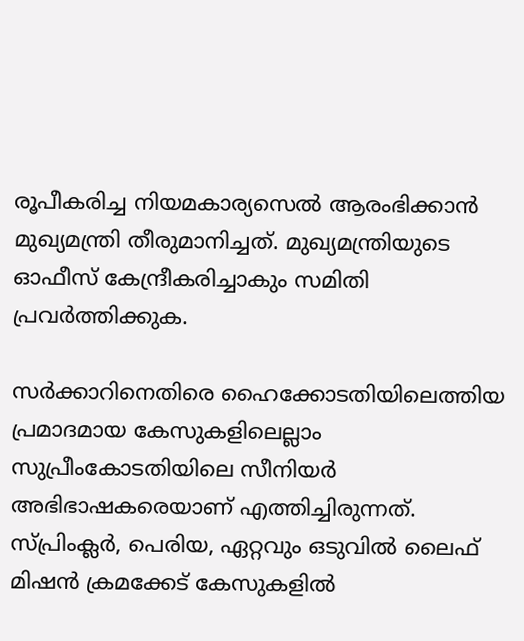രൂപീകരിച്ച നിയമകാര്യസെല്‍ ആരംഭിക്കാന്‍ മുഖ്യമന്ത്രി തീരുമാനിച്ചത്. മുഖ്യമന്ത്രിയുടെ ഓഫീസ് കേന്ദ്രീകരിച്ചാകും സമിതി പ്രവര്‍ത്തിക്കുക.

സര്‍ക്കാറിനെതിരെ ഹൈക്കോടതിയിലെത്തിയ പ്രമാദമായ കേസുകളിലെല്ലാം സുപ്രീംകോടതിയിലെ സീനിയര്‍ അഭിഭാഷകരെയാണ് എത്തിച്ചിരുന്നത്. സ്പ്രിംക്ലര്‍, പെരിയ, ഏറ്റവും ഒടുവില്‍ ലൈഫ് മിഷന്‍ ക്രമക്കേട് കേസുകളില്‍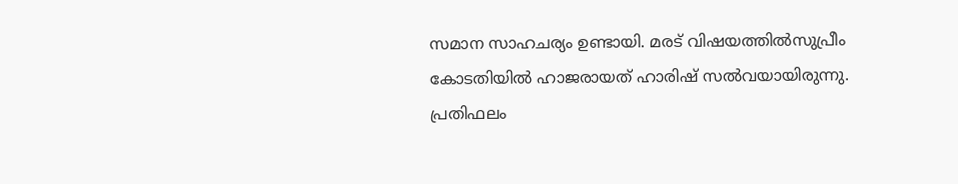സമാന സാഹചര്യം ഉണ്ടായി. മരട് വിഷയത്തില്‍സുപ്രീം കോടതിയില്‍ ഹാജരായത് ഹാരിഷ് സല്‍വയായിരുന്നു. പ്രതിഫലം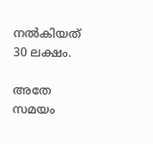നല്‍കിയത് 30 ലക്ഷം.

അതേ സമയം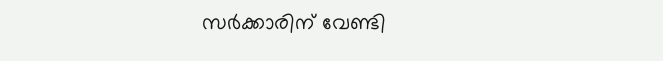സര്‍ക്കാരിന് വേണ്ടി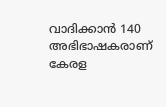വാദിക്കാന്‍ 140 അഭിഭാഷകരാണ് കേരള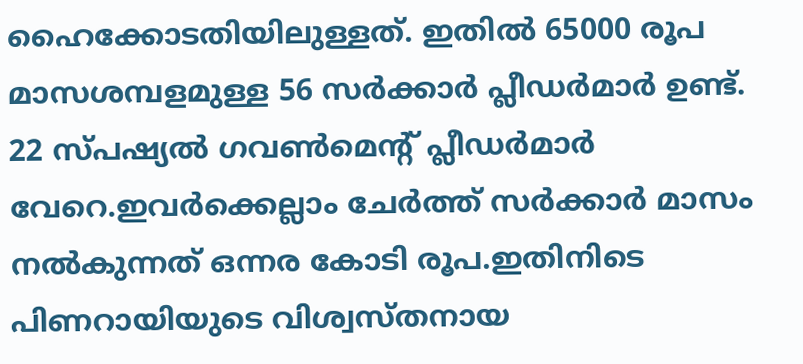ഹൈക്കോടതിയിലുള്ളത്. ഇതില്‍ 65000 രൂപ മാസശമ്പളമുള്ള 56 സര്‍ക്കാര്‍ പ്ലീഡര്‍മാര്‍ ഉണ്ട്. 22 സ്പഷ്യല്‍ ഗവണ്‍മെന്റ് പ്ലീഡര്‍മാര്‍ വേറെ.ഇവര്‍ക്കെല്ലാം ചേര്‍ത്ത് സര്‍ക്കാര്‍ മാസം നല്‍കുന്നത് ഒന്നര കോടി രൂപ.ഇതിനിടെ പിണറായിയുടെ വിശ്വസ്തനായ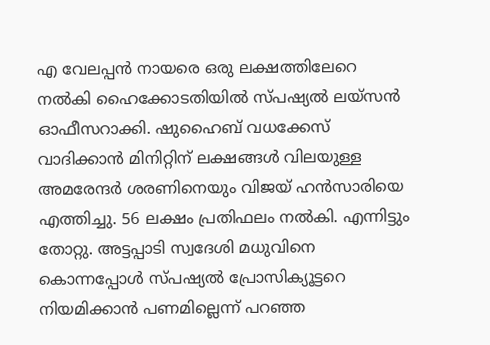എ വേലപ്പന്‍ നായരെ ഒരു ലക്ഷത്തിലേറെ നല്‍കി ഹൈക്കോടതിയില്‍ സ്പഷ്യല്‍ ലയ്‌സന്‍ ഓഫീസറാക്കി. ഷുഹൈബ് വധക്കേസ് വാദിക്കാന്‍ മിനിറ്റിന് ലക്ഷങ്ങള്‍ വിലയുള്ള അമരേന്ദര്‍ ശരണിനെയും വിജയ് ഹന്‍സാരിയെ എത്തിച്ചു. 56 ലക്ഷം പ്രതിഫലം നല്‍കി. എന്നിട്ടും തോറ്റു. അട്ടപ്പാടി സ്വദേശി മധുവിനെ കൊന്നപ്പോള്‍ സ്പഷ്യല്‍ പ്രോസിക്യൂട്ടറെ നിയമിക്കാന്‍ പണമില്ലെന്ന് പറഞ്ഞ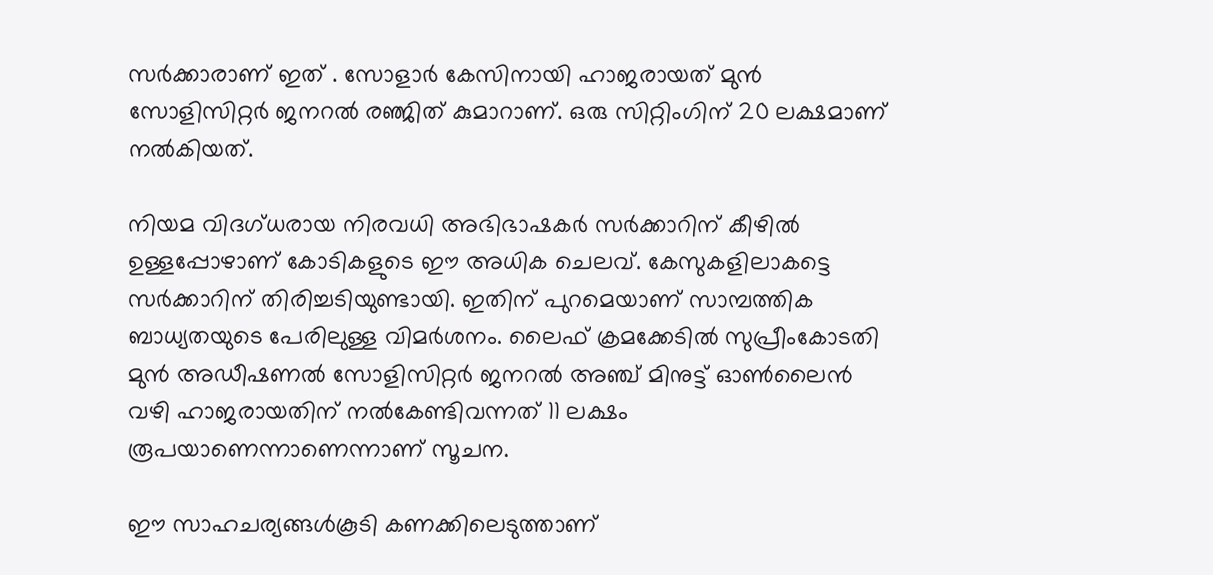സര്‍ക്കാരാണ് ഇത് . സോളാര്‍ കേസിനായി ഹാജരായത് മുന്‍ സോളിസിറ്റര്‍ ജനറല്‍ രഞ്ജിത് കുമാറാണ്. ഒരു സിറ്റിംഗിന് 20 ലക്ഷമാണ് നല്‍കിയത്.

നിയമ വിദഗ്ധരായ നിരവധി അഭിഭാഷകര്‍ സര്‍ക്കാറിന് കീഴില്‍ ഉള്ളപ്പോഴാണ് കോടികളുടെ ഈ അധിക ചെലവ്. കേസുകളിലാകട്ടെ സര്‍ക്കാറിന് തിരിച്ചടിയുണ്ടായി. ഇതിന് പുറമെയാണ് സാമ്പത്തിക ബാധ്യതയുടെ പേരിലുള്ള വിമര്‍ശനം. ലൈഫ് ക്രമക്കേടില്‍ സുപ്രീംകോടതി മുന്‍ അഡീഷണല്‍ സോളിസിറ്റര്‍ ജനറല്‍ അഞ്ച് മിനുട്ട് ഓണ്‍ലൈന്‍ വഴി ഹാജരായതിന് നല്‍കേണ്ടിവന്നത് 11 ലക്ഷം രൂപയാണെന്നാണെന്നാണ് സൂചന.

ഈ സാഹചര്യങ്ങള്‍കൂടി കണക്കിലെടുത്താണ്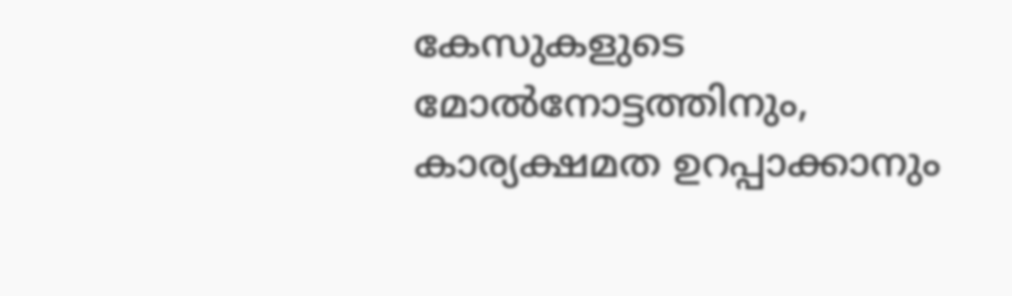കേസുകളുടെ മോല്‍നോട്ടത്തിനും, കാര്യക്ഷമത ഉറപ്പാക്കാനും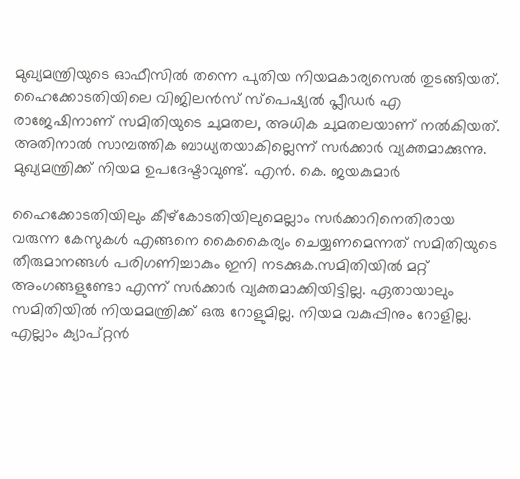മുഖ്യമന്ത്രിയുടെ ഓഫീസില്‍ തന്നെ പുതിയ നിയമകാര്യസെല്‍ തുടങ്ങിയത്. ഹൈക്കോടതിയിലെ വിജിലന്‍സ് സ്‌പെഷ്യല്‍ പ്ലീഡര്‍ എ രാജേഷിനാണ് സമിതിയുടെ ചുമതല, അധിക ചുമതലയാണ് നല്‍കിയത്. അതിനാല്‍ സാമ്പത്തിക ബാധ്യതയാകില്ലെന്ന് സര്‍ക്കാര്‍ വ്യക്തമാക്കുന്നു. മുഖ്യമന്ത്രിക്ക് നിയമ ഉപദേഷ്ടാവുണ്ട്. എന്‍. കെ. ജയകുമാര്‍

ഹൈക്കോടതിയിലും കീഴ്‌കോടതിയിലുമെല്ലാം സര്‍ക്കാറിനെതിരായ വരുന്ന കേസുകള്‍ എങ്ങനെ കൈകൈര്യം ചെയ്യണമെന്നത് സമിതിയുടെ തീരുമാനങ്ങള്‍ പരിഗണിച്ചാകും ഇനി നടക്കുക.സമിതിയില്‍ മറ്റ് അംഗങ്ങളുണ്ടോ എന്ന് സര്‍ക്കാര്‍ വ്യക്തമാക്കിയിട്ടില്ല. ഏതായാലും സമിതിയില്‍ നിയമമന്ത്രിക്ക് ഒരു റോളുമില്ല. നിയമ വകുപ്പിനും റോളില്ല. എല്ലാം ക്യാപ്റ്റന്‍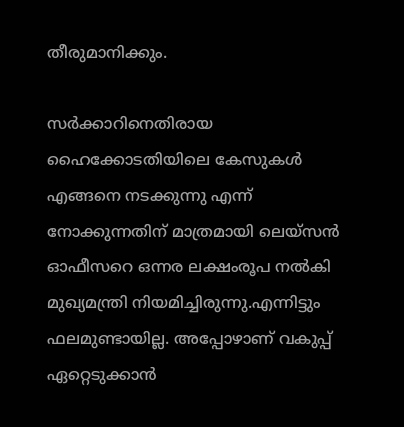തീരുമാനിക്കും.

സര്‍ക്കാറിനെതിരായ ഹൈക്കോടതിയിലെ കേസുകള്‍ എങ്ങനെ നടക്കുന്നു എന്ന് നോക്കുന്നതിന് മാത്രമായി ലെയ്‌സന്‍ ഓഫീസറെ ഒന്നര ലക്ഷംരൂപ നല്‍കി മുഖ്യമന്ത്രി നിയമിച്ചിരുന്നു.എന്നിട്ടും ഫലമുണ്ടായില്ല. അപ്പോഴാണ് വകുപ്പ് ഏറ്റെടുക്കാന്‍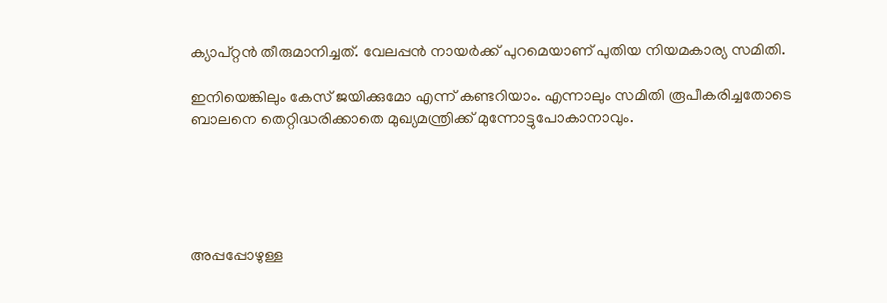ക്യാപ്റ്റന്‍ തീരുമാനിച്ചത്. വേലപ്പന്‍ നായര്‍ക്ക് പുറമെയാണ് പുതിയ നിയമകാര്യ സമിതി.

ഇനിയെങ്കിലും കേസ് ജയിക്കുമോ എന്ന് കണ്ടറിയാം. എന്നാലും സമിതി രൂപീകരിച്ചതോടെ ബാലനെ തെറ്റിദ്ധരിക്കാതെ മുഖ്യമന്ത്രിക്ക് മുന്നോട്ടുപോകാനാവും.





അപ്പപ്പോഴുള്ള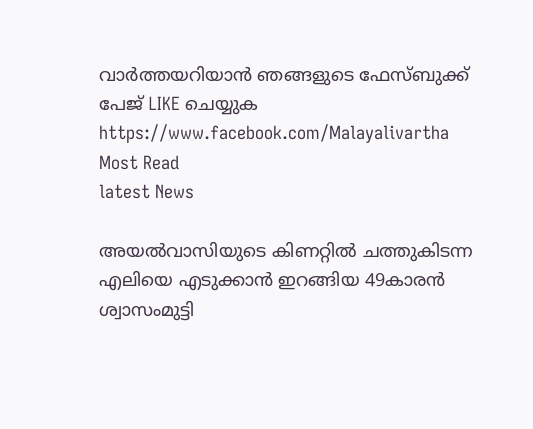വാര്‍ത്തയറിയാന്‍ ഞങ്ങളുടെ ഫേസ്‌ബുക്ക്‌ പേജ് LIKE ചെയ്യുക
https://www.facebook.com/Malayalivartha
Most Read
latest News

അയല്‍വാസിയുടെ കിണറ്റില്‍ ചത്തുകിടന്ന എലിയെ എടുക്കാന്‍ ഇറങ്ങിയ 49കാരന്‍ ശ്വാസംമുട്ടി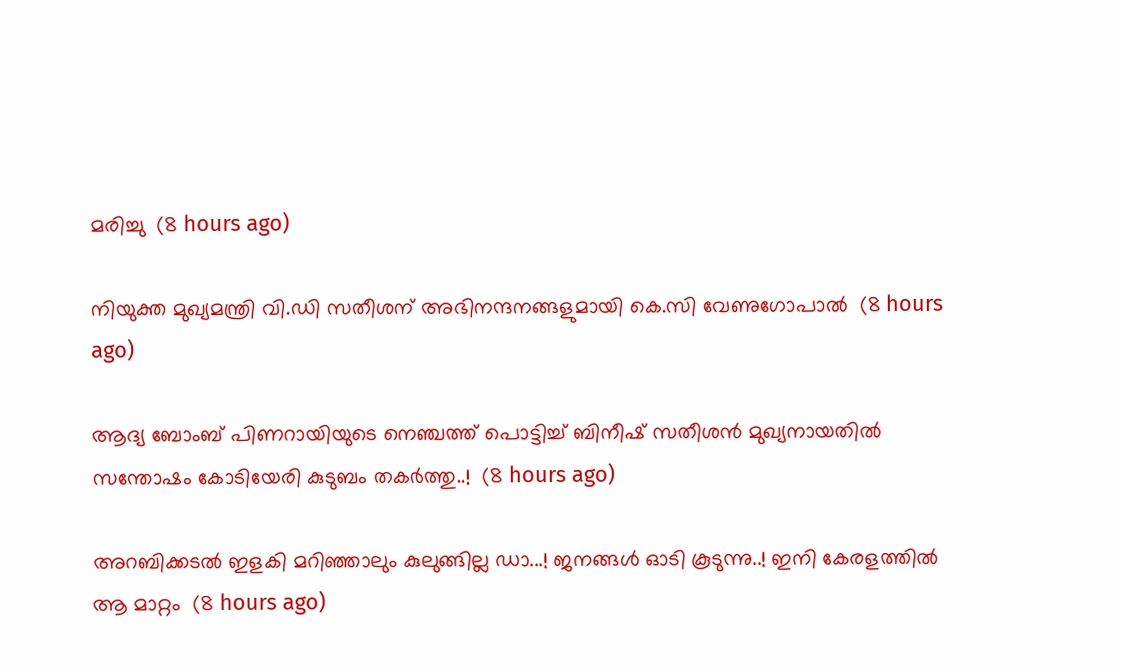മരിച്ചു  (8 hours ago)

നിയുക്ത മുഖ്യമന്ത്രി വി.ഡി സതീശന് അഭിനന്ദനങ്ങളുമായി കെ.സി വേണുഗോപാല്‍  (8 hours ago)

ആദ്യ ബോംബ് പിണറായിയുടെ നെഞ്ചത്ത് പൊട്ടിച്ച് ബിനീഷ് സതീശൻ മുഖ്യനായതിൽ സന്തോഷം കോടിയേരി കുടുബം തകർത്തു..!  (8 hours ago)

അറബിക്കടൽ ഇളകി മറിഞ്ഞാലും കുലുങ്ങില്ല ഡാ...! ജനങ്ങൾ ഓടി കൂടുന്നു..! ഇനി കേരളത്തിൽ ആ മാറ്റം  (8 hours ago)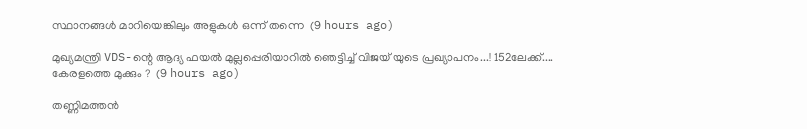സ്ഥാനങ്ങള്‍ മാറിയെങ്കിലും അളുകള്‍ ഒന്ന് തന്നെ  (9 hours ago)

മുഖ്യമന്ത്രി VDS-ന്റെ ആദ്യ ഫയൽ മുല്ലപ്പെരിയാറിൽ ഞെട്ടിച്ച് വിജയ് യുടെ പ്രഖ്യാപനം...! 152ലേക്ക്.... കേരളത്തെ മുക്കും ?  (9 hours ago)

തണ്ണിമത്തൻ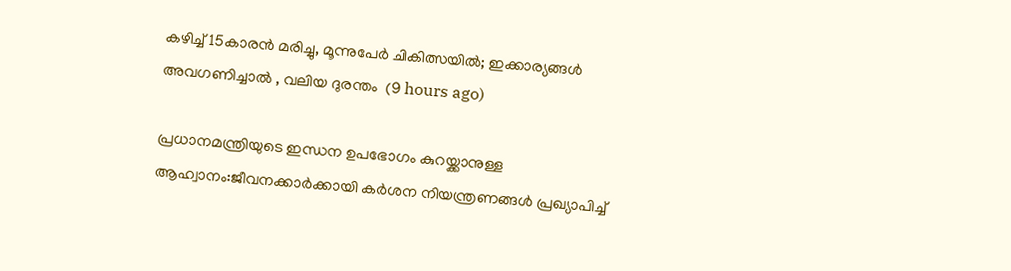കഴിച്ച് 15കാരൻ മരിച്ചു, മൂന്നുപേർ ചികിത്സയിൽ; ഇക്കാര്യങ്ങൾ അവഗണിച്ചാൽ , വലിയ ദുരന്തം  (9 hours ago)

പ്രധാനമന്ത്രിയുടെ ഇന്ധന ഉപഭോഗം കുറയ്ക്കാനുള്ള ആഹ്വാനം:ജീവനക്കാര്‍ക്കായി കര്‍ശന നിയന്ത്രണങ്ങള്‍ പ്രഖ്യാപിച്ച്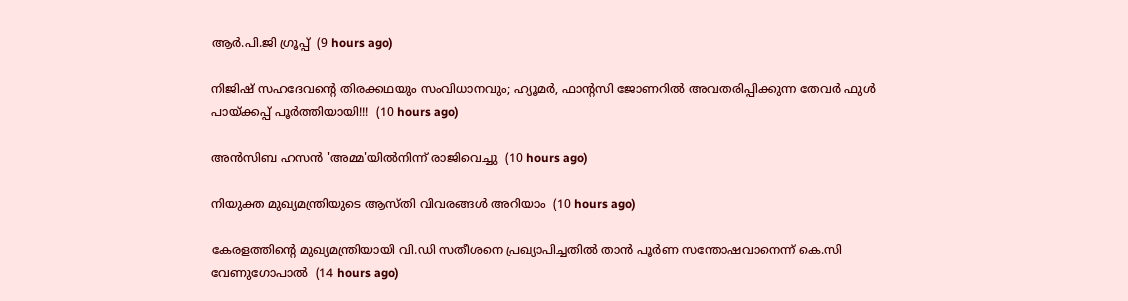ആര്‍.പി.ജി ഗ്രൂപ്പ്  (9 hours ago)

നിജിഷ് സഹദേവന്റെ തിരക്കഥയും സംവിധാനവും; ഹ്യൂമർ, ഫാന്റസി ജോണറിൽ അവതരിപ്പിക്കുന്ന തേവർ ഫുൾ പായ്ക്കപ്പ് പൂർത്തിയായി!!!  (10 hours ago)

അന്‍സിബ ഹസന്‍ 'അമ്മ'യില്‍നിന്ന് രാജിവെച്ചു  (10 hours ago)

നിയുക്ത മുഖ്യമന്ത്രിയുടെ ആസ്തി വിവരങ്ങള്‍ അറിയാം  (10 hours ago)

കേരളത്തിന്‍റെ മുഖ്യമന്ത്രിയായി വി.ഡി സതീശനെ പ്രഖ്യാപിച്ചതിൽ താൻ പൂര്‍ണ സന്തോഷവാനെന്ന് കെ.സി വേണുഗോപാൽ  (14 hours ago)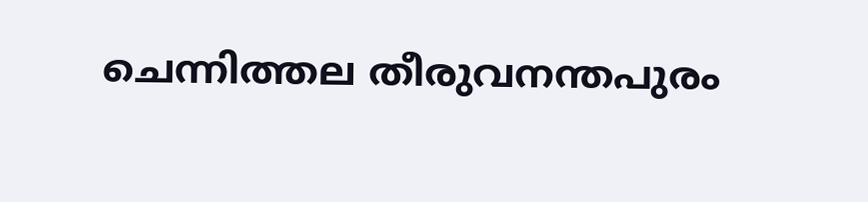ചെന്നിത്തല തീരുവനന്തപുരം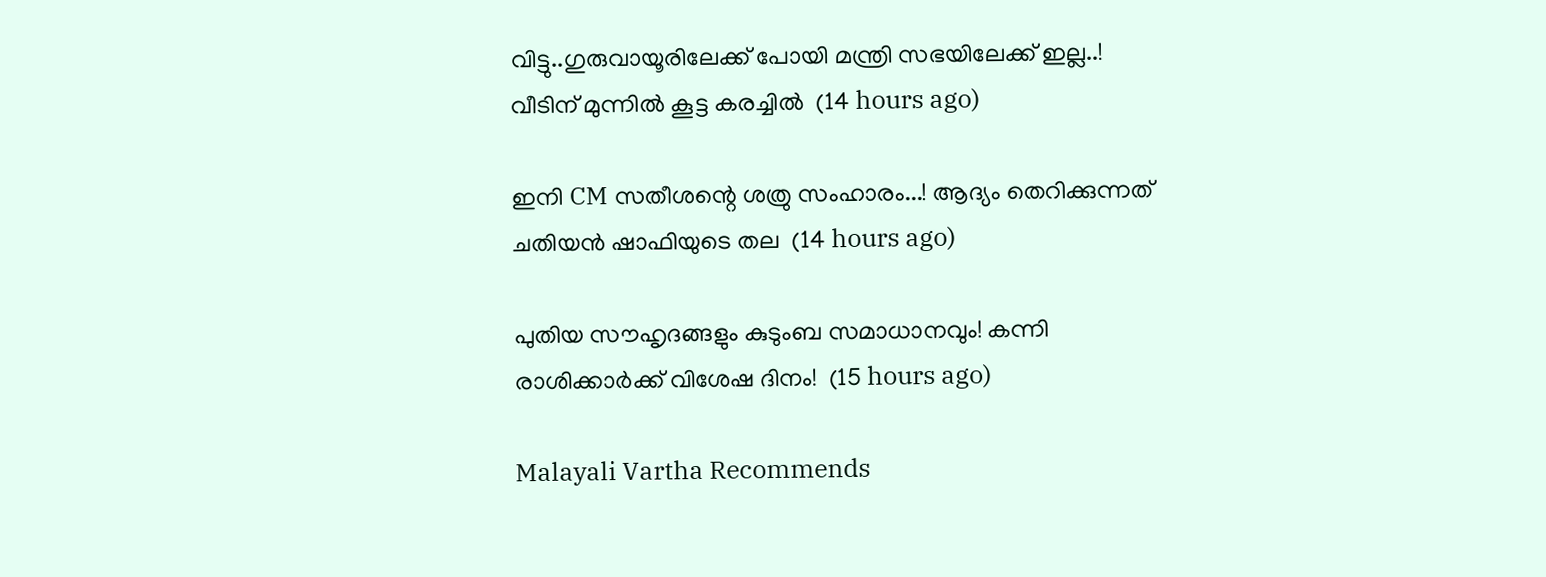വിട്ടു..ഗുരുവായൂരിലേക്ക് പോയി മന്ത്രി സഭയിലേക്ക് ഇല്ല..! വീടിന് മുന്നിൽ കൂട്ട കരച്ചിൽ  (14 hours ago)

ഇനി CM സതീശന്റെ ശത്രു സംഹാരം...! ആദ്യം തെറിക്കുന്നത് ചതിയൻ ഷാഫിയുടെ തല  (14 hours ago)

പുതിയ സൗഹൃദങ്ങളും കുടുംബ സമാധാനവും! കന്നി രാശിക്കാർക്ക് വിശേഷ ദിനം!  (15 hours ago)

Malayali Vartha Recommends